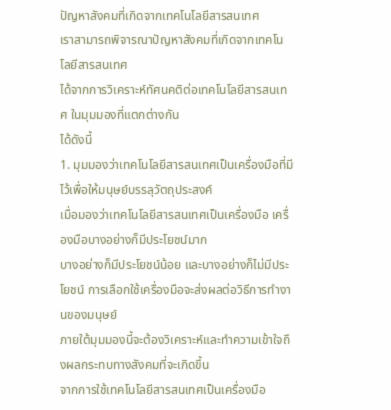ปัญหาสังคมที่เกิดจากเทคโนโลยีสารสนเทศ
เราสามารถพิจารณาปัญหาสังคมที่เกิดจากเทคโนโลยีสารสนเทศ
ได้จากการวิเคราะห์ทัศนคติต่อเทคโนโลยีสารสนเทศ ในมุมมองที่แตกต่างกัน
ได้ดังนี้
1. มุมมองว่าเทคโนโลยีสารสนเทศเป็นเครื่องมือที่มีไว้เพื่อให้มนุษย์บรรลุวัตถุประสงค์
เมื่อมองว่าเทคโนโลยีสารสนเทศเป็นเครื่องมือ เครื่องมือบางอย่างก็มีประโยชน์มาก
บางอย่างก็มีประโยชน์น้อย และบางอย่างก็ไม่มีประโยชน์ การเลือกใช้เครื่องมือจะส่งผลต่อวิธีการทำงานของมนุษย์
ภายใต้มุมมองนี้จะต้องวิเคราะห์และทำความเข้าใจถึงผลกระทบทางสังคมที่จะเกิดขึ้น
จากการใช้เทคโนโลยีสารสนเทศเป็นเครื่องมือ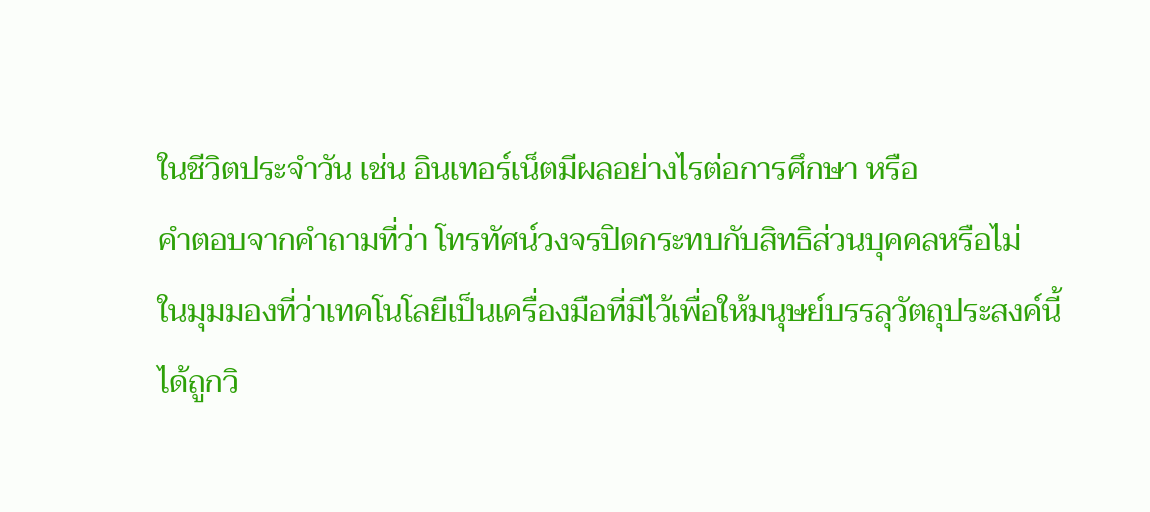ในชีวิตประจำวัน เช่น อินเทอร์เน็ตมีผลอย่างไรต่อการศึกษา หรือ
คำตอบจากคำถามที่ว่า โทรทัศน์วงจรปิดกระทบกับสิทธิส่วนบุคคลหรือไม่
ในมุมมองที่ว่าเทคโนโลยีเป็นเครื่องมือที่มีไว้เพื่อให้มนุษย์บรรลุวัตถุประสงค์นี้
ได้ถูกวิ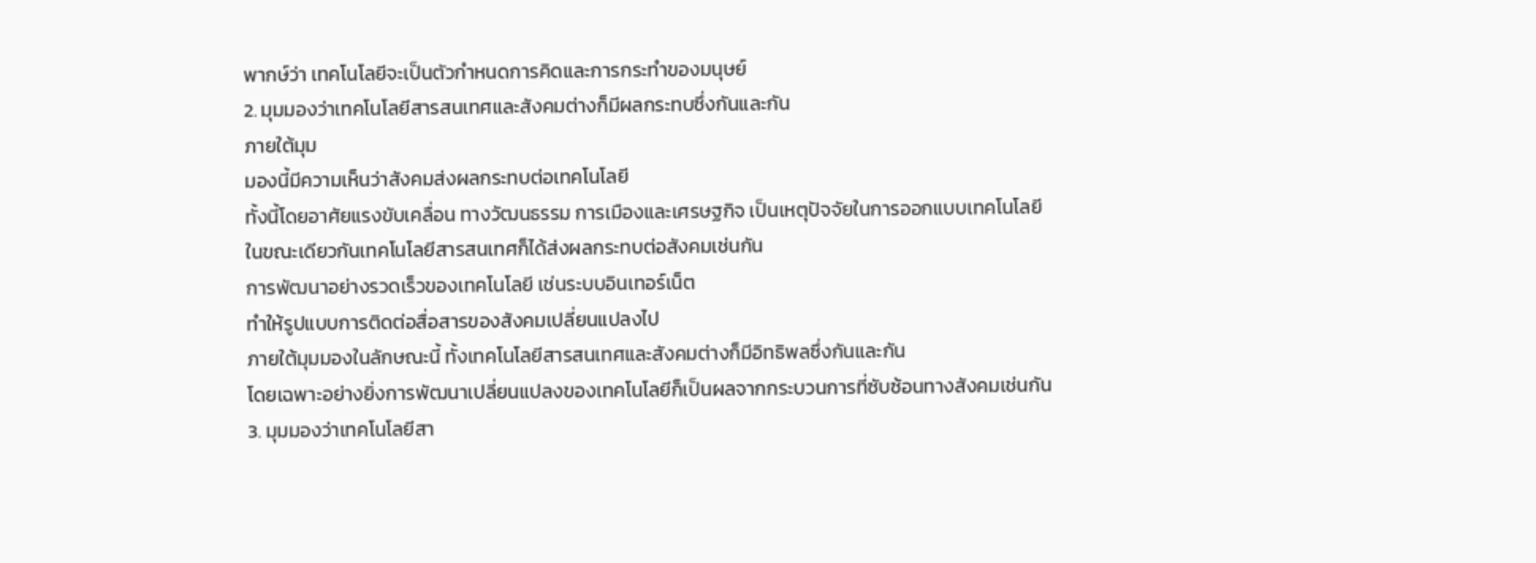พากษ์ว่า เทคโนโลยีจะเป็นตัวกำหนดการคิดและการกระทำของมนุษย์
2. มุมมองว่าเทคโนโลยีสารสนเทศและสังคมต่างก็มีผลกระทบซึ่งกันและกัน
ภายใต้มุม
มองนี้มีความเห็นว่าสังคมส่งผลกระทบต่อเทคโนโลยี
ทั้งนี้โดยอาศัยแรงขับเคลื่อน ทางวัฒนธรรม การเมืองและเศรษฐกิจ เป็นเหตุปัจจัยในการออกแบบเทคโนโลยี
ในขณะเดียวกันเทคโนโลยีสารสนเทศก็ได้ส่งผลกระทบต่อสังคมเช่นกัน
การพัฒนาอย่างรวดเร็วของเทคโนโลยี เช่นระบบอินเทอร์เน็ต
ทำให้รูปแบบการติดต่อสื่อสารของสังคมเปลี่ยนแปลงไป
ภายใต้มุมมองในลักษณะนี้ ทั้งเทคโนโลยีสารสนเทศและสังคมต่างก็มีอิทธิพลซึ่งกันและกัน
โดยเฉพาะอย่างยิ่งการพัฒนาเปลี่ยนแปลงของเทคโนโลยีก็เป็นผลจากกระบวนการที่ซับซ้อนทางสังคมเช่นกัน
3. มุมมองว่าเทคโนโลยีสา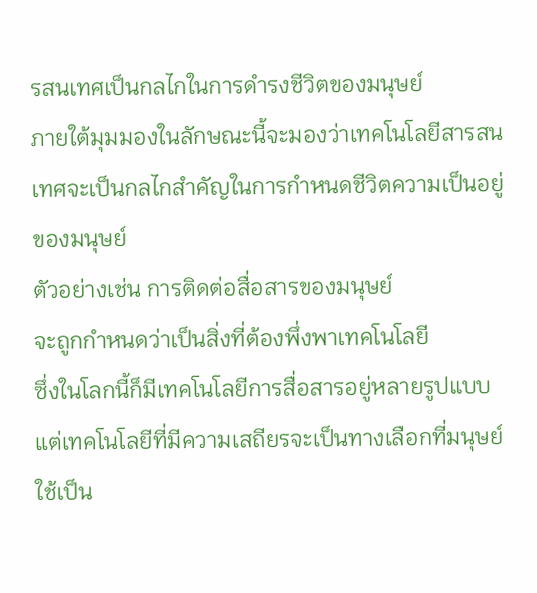รสนเทศเป็นกลไกในการดำรงชีวิตของมนุษย์
ภายใต้มุมมองในลักษณะนี้จะมองว่าเทคโนโลยีสารสนเทศจะเป็นกลไกสำคัญในการกำหนดชีวิตความเป็นอยู่ของมนุษย์
ตัวอย่างเช่น การติดต่อสื่อสารของมนุษย์
จะถูกกำหนดว่าเป็นสิ่งที่ต้องพึ่งพาเทคโนโลยี
ซึ่งในโลกนี้ก็มีเทคโนโลยีการสื่อสารอยู่หลายรูปแบบ
แต่เทคโนโลยีที่มีความเสถียรจะเป็นทางเลือกที่มนุษย์ใช้เป็น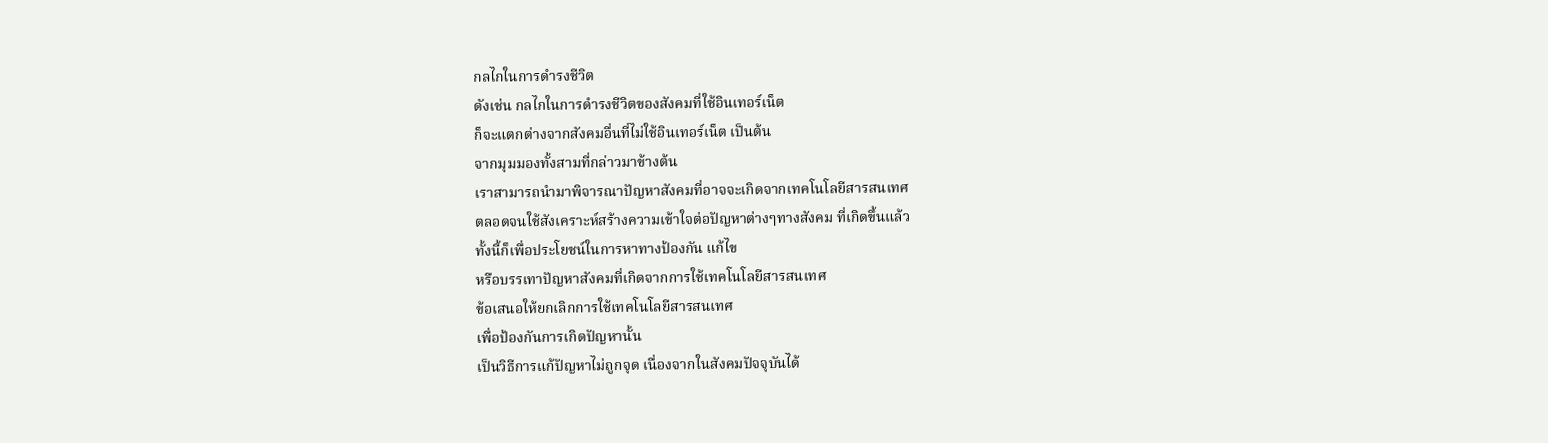กลไกในการดำรงชีวิต
ดังเช่น กลไกในการดำรงชีวิตของสังคมที่ใช้อินเทอร์เน็ต
ก็จะแตกต่างจากสังคมอื่นที่ไม่ใช้อินเทอร์เน็ต เป็นต้น
จากมุมมองทั้งสามที่กล่าวมาข้างต้น
เราสามารถนำมาพิจารณาปัญหาสังคมที่อาจจะเกิดจากเทคโนโลยีสารสนเทศ
ตลอดจนใช้สังเคราะห์สร้างความเข้าใจต่อปัญหาต่างๆทางสังคม ที่เกิดขึ้นแล้ว
ทั้งนี้ก็เพื่อประโยชน์ในการหาทางป้องกัน แก้ไข
หรือบรรเทาปัญหาสังคมที่เกิดจากการใช้เทคโนโลยีสารสนเทศ
ข้อเสนอให้ยกเลิกการใช้เทคโนโลยีสารสนเทศ
เพื่อป้องกันการเกิดปัญหานั้น
เป็นวิธีการแก้ปัญหาไม่ถูกจุด เนื่องจากในสังคมปัจจุบันได้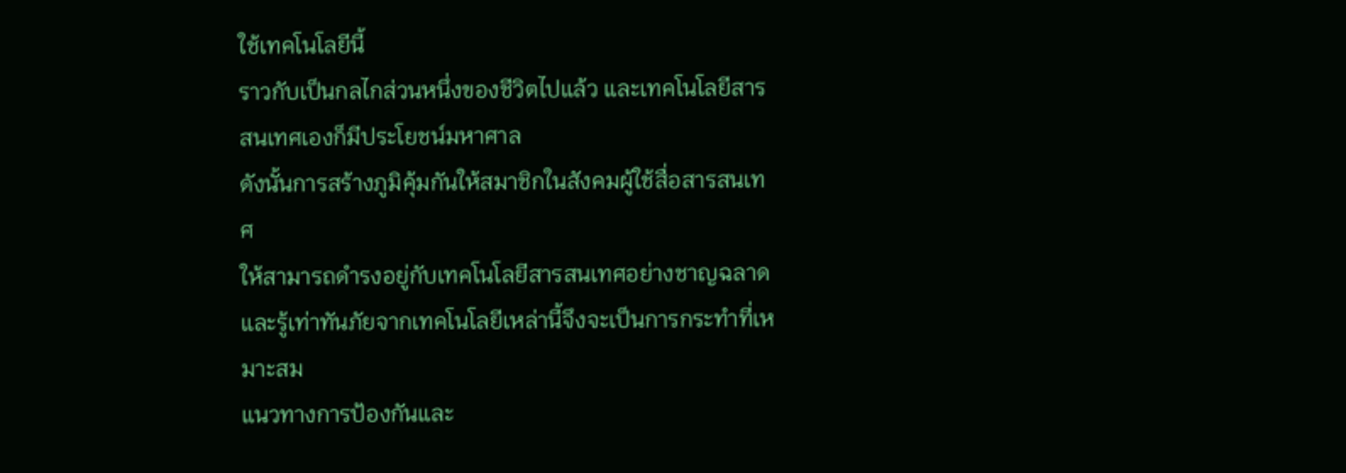ใช้เทคโนโลยีนี้
ราวกับเป็นกลไกส่วนหนึ่งของชีวิตไปแล้ว และเทคโนโลยีสารสนเทศเองก็มีประโยชน์มหาศาล
ดังนั้นการสร้างภูมิคุ้มกันให้สมาชิกในสังคมผู้ใช้สื่อสารสนเทศ
ให้สามารถดำรงอยู่กับเทคโนโลยีสารสนเทศอย่างชาญฉลาดและรู้เท่าทันภัยจากเทคโนโลยีเหล่านี้จึงจะเป็นการกระทำที่เหมาะสม
แนวทางการป้องกันและ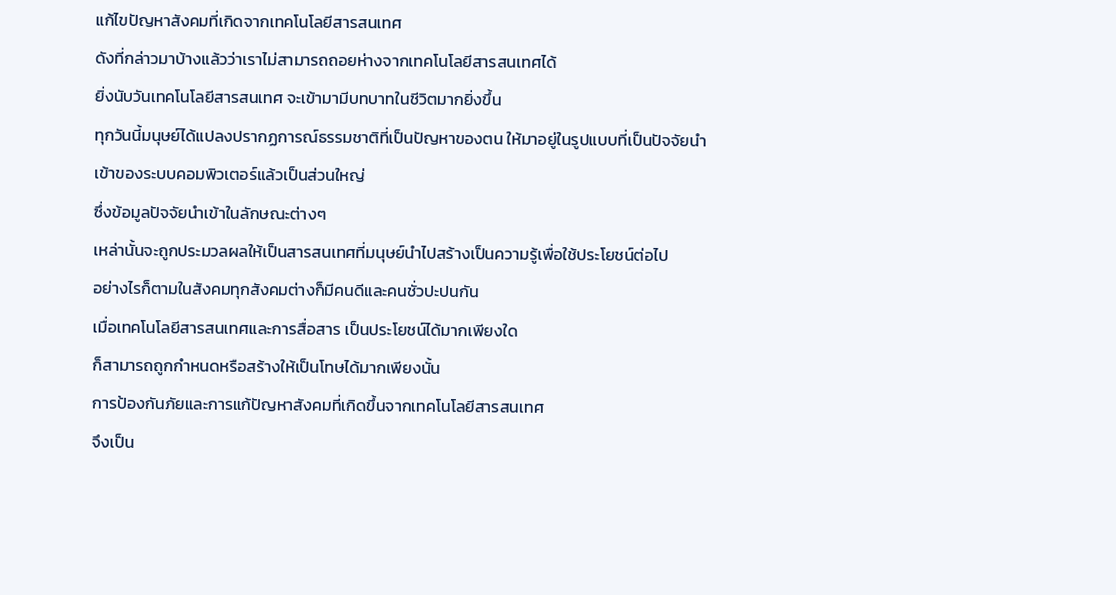แก้ไขปัญหาสังคมที่เกิดจากเทคโนโลยีสารสนเทศ
ดังที่กล่าวมาบ้างแล้วว่าเราไม่สามารถถอยห่างจากเทคโนโลยีสารสนเทศได้
ยิ่งนับวันเทคโนโลยีสารสนเทศ จะเข้ามามีบทบาทในชีวิตมากยิ่งขึ้น
ทุกวันนี้มนุษย์ได้แปลงปรากฏการณ์ธรรมชาติที่เป็นปัญหาของตน ให้มาอยู่ในรูปแบบที่เป็นปัจจัยนำเข้าของระบบคอมพิวเตอร์แล้วเป็นส่วนใหญ่
ซึ่งข้อมูลปัจจัยนำเข้าในลักษณะต่างๆ
เหล่านั้นจะถูกประมวลผลให้เป็นสารสนเทศที่มนุษย์นำไปสร้างเป็นความรู้เพื่อใช้ประโยชน์ต่อไป
อย่างไรก็ตามในสังคมทุกสังคมต่างก็มีคนดีและคนชั่วปะปนกัน
เมื่อเทคโนโลยีสารสนเทศและการสื่อสาร เป็นประโยชน์ได้มากเพียงใด
ก็สามารถถูกกำหนดหรือสร้างให้เป็นโทษได้มากเพียงนั้น
การป้องกันภัยและการแก้ปัญหาสังคมที่เกิดขึ้นจากเทคโนโลยีสารสนเทศ
จึงเป็น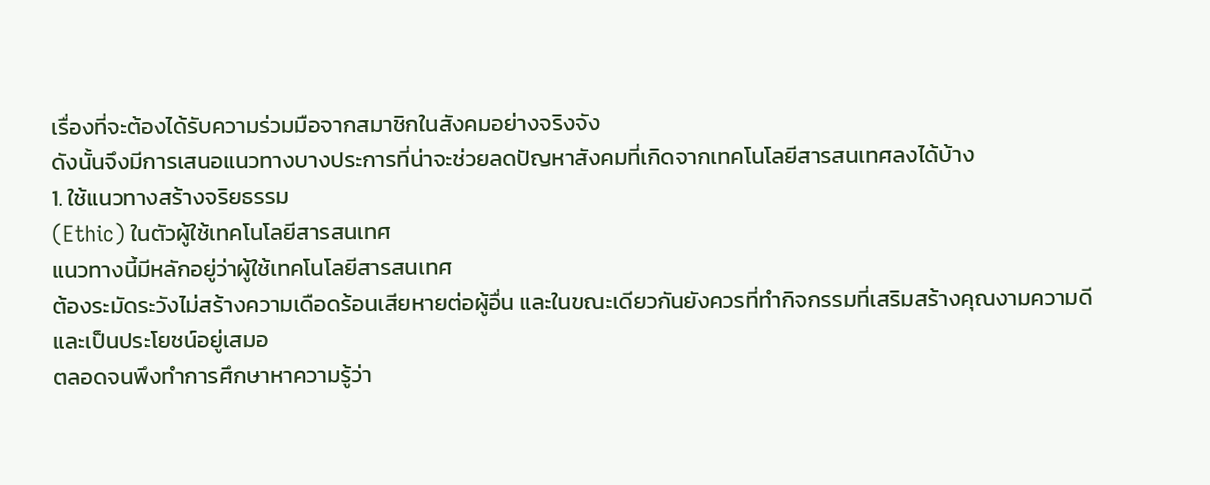เรื่องที่จะต้องได้รับความร่วมมือจากสมาชิกในสังคมอย่างจริงจัง
ดังนั้นจึงมีการเสนอแนวทางบางประการที่น่าจะช่วยลดปัญหาสังคมที่เกิดจากเทคโนโลยีสารสนเทศลงได้บ้าง
1. ใช้แนวทางสร้างจริยธรรม
(Ethic) ในตัวผู้ใช้เทคโนโลยีสารสนเทศ
แนวทางนี้มีหลักอยู่ว่าผู้ใช้เทคโนโลยีสารสนเทศ
ต้องระมัดระวังไม่สร้างความเดือดร้อนเสียหายต่อผู้อื่น และในขณะเดียวกันยังควรที่ทำกิจกรรมที่เสริมสร้างคุณงามความดี
และเป็นประโยชน์อยู่เสมอ
ตลอดจนพึงทำการศึกษาหาความรู้ว่า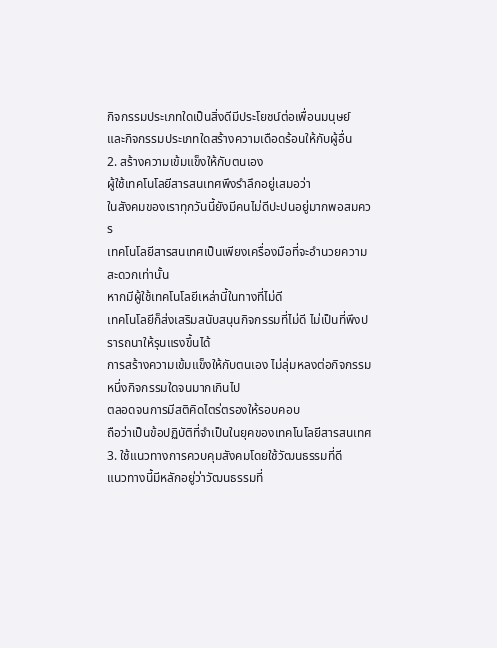กิจกรรมประเภทใดเป็นสิ่งดีมีประโยชน์ต่อเพื่อนมนุษย์
และกิจกรรมประเภทใดสร้างความเดือดร้อนให้กับผู้อื่น
2. สร้างความเข้มแข็งให้กับตนเอง
ผู้ใช้เทคโนโลยีสารสนเทศพึงรำลึกอยู่เสมอว่า
ในสังคมของเราทุกวันนี้ยังมีคนไม่ดีปะปนอยู่มากพอสมควร
เทคโนโลยีสารสนเทศเป็นเพียงเครื่องมือที่จะอำนวยความสะดวกเท่านั้น
หากมีผู้ใช้เทคโนโลยีเหล่านี้ในทางที่ไม่ดี
เทคโนโลยีก็ส่งเสริมสนับสนุนกิจกรรมที่ไม่ดี ไม่เป็นที่พึงปรารถนาให้รุนแรงขึ้นได้
การสร้างความเข้มแข็งให้กับตนเอง ไม่ลุ่มหลงต่อกิจกรรมหนึ่งกิจกรรมใดจนมากเกินไป
ตลอดจนการมีสติคิดไตร่ตรองให้รอบคอบ
ถือว่าเป็นข้อปฏิบัติที่จำเป็นในยุคของเทคโนโลยีสารสนเทศ
3. ใช้แนวทางการควบคุมสังคมโดยใช้วัฒนธรรมที่ดี
แนวทางนี้มีหลักอยู่ว่าวัฒนธรรมที่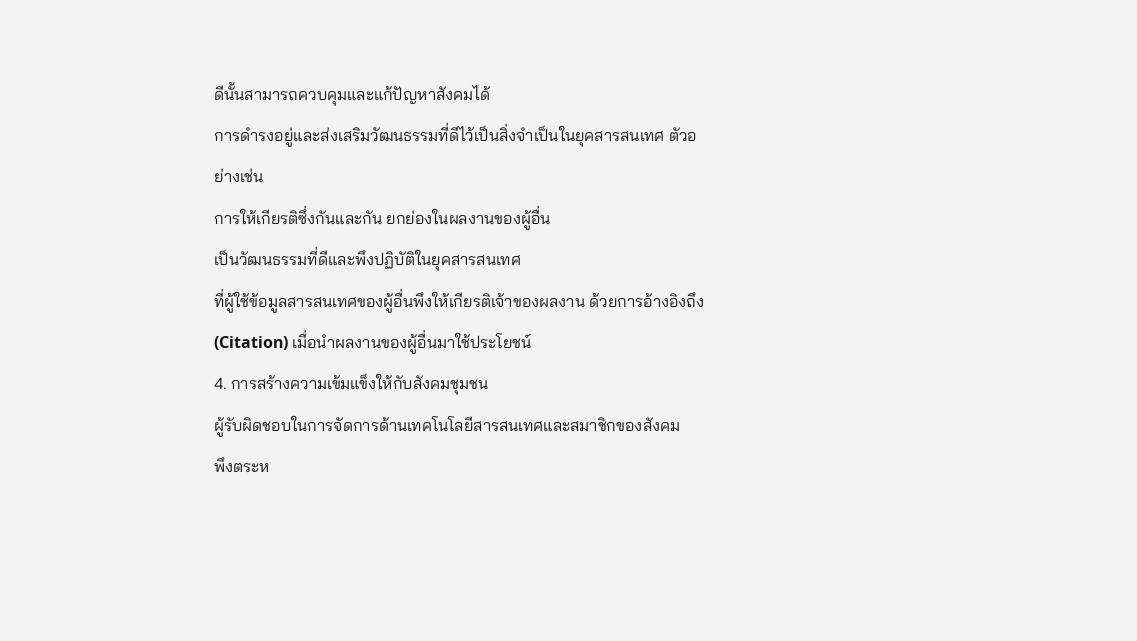ดีนั้นสามารถควบคุมและแก้ปัญหาสังคมได้
การดำรงอยู่และส่งเสริมวัฒนธรรมที่ดีไว้เป็นสิ่งจำเป็นในยุคสารสนเทศ ตัวอย่างเช่น
การให้เกียรติซึ่งกันและกัน ยกย่องในผลงานของผู้อื่น
เป็นวัฒนธรรมที่ดีและพึงปฏิบัติในยุคสารสนเทศ
ที่ผู้ใช้ข้อมูลสารสนเทศของผู้อื่นพึงให้เกียรติเจ้าของผลงาน ด้วยการอ้างอิงถึง
(Citation) เมื่อนำผลงานของผู้อื่นมาใช้ประโยชน์
4. การสร้างความเข้มแข็งให้กับสังคมชุมชน
ผู้รับผิดชอบในการจัดการด้านเทคโนโลยีสารสนเทศและสมาชิกของสังคม
พึงตระห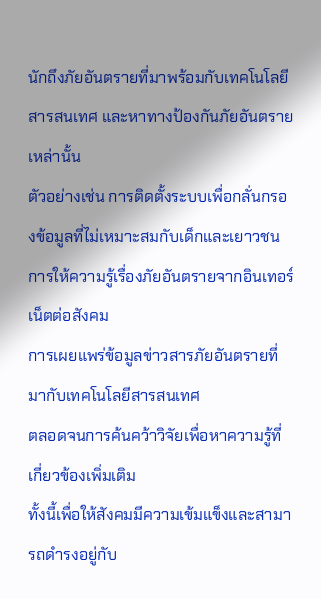นักถึงภัยอันตรายที่มาพร้อมกับเทคโนโลยีสารสนเทศ และหาทางป้องกันภัยอันตรายเหล่านั้น
ตัวอย่างเช่น การติดตั้งระบบเพื่อกลั่นกรองข้อมูลที่ไม่เหมาะสมกับเด็กและเยาวชน
การให้ความรู้เรื่องภัยอันตรายจากอินเทอร์เน็ตต่อสังคม
การเผยแพร่ข้อมูลข่าวสารภัยอันตรายที่มากับเทคโนโลยีสารสนเทศ
ตลอดจนการค้นคว้าวิจัยเพื่อหาความรู้ที่เกี่ยวข้องเพิ่มเติม
ทั้งนี้เพื่อให้สังคมมีความเข้มแข็งและสามารถดำรงอยู่กับ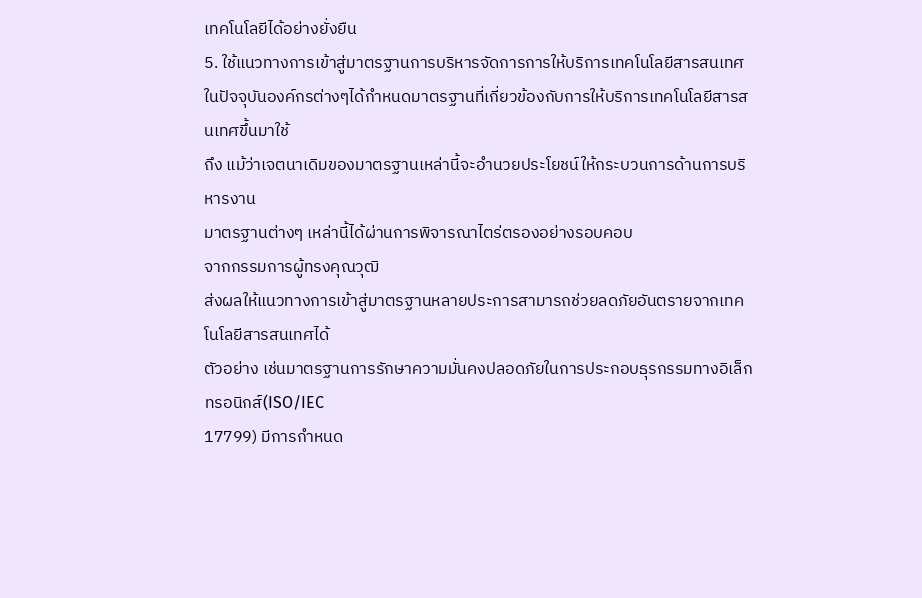เทคโนโลยีได้อย่างยั่งยืน
5. ใช้แนวทางการเข้าสู่มาตรฐานการบริหารจัดการการให้บริการเทคโนโลยีสารสนเทศ
ในปัจจุบันองค์กรต่างๆได้กำหนดมาตรฐานที่เกี่ยวข้องกับการให้บริการเทคโนโลยีสารสนเทศขึ้นมาใช้
ถึง แม้ว่าเจตนาเดิมของมาตรฐานเหล่านี้จะอำนวยประโยชน์ให้กระบวนการด้านการบริหารงาน
มาตรฐานต่างๆ เหล่านี้ได้ผ่านการพิจารณาไตร่ตรองอย่างรอบคอบ
จากกรรมการผู้ทรงคุณวุฒิ
ส่งผลให้แนวทางการเข้าสู่มาตรฐานหลายประการสามารถช่วยลดภัยอันตรายจากเทคโนโลยีสารสนเทศได้
ตัวอย่าง เช่นมาตรฐานการรักษาความมั่นคงปลอดภัยในการประกอบธุรกรรมทางอิเล็กทรอนิกส์(ISO/IEC
17799) มีการกำหนด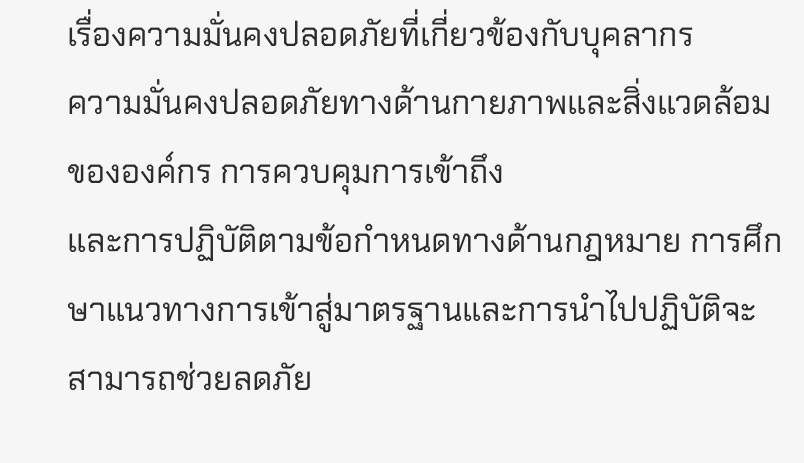เรื่องความมั่นคงปลอดภัยที่เกี่ยวข้องกับบุคลากร
ความมั่นคงปลอดภัยทางด้านกายภาพและสิ่งแวดล้อมขององค์กร การควบคุมการเข้าถึง
และการปฏิบัติตามข้อกำหนดทางด้านกฎหมาย การศึกษาแนวทางการเข้าสู่มาตรฐานและการนำไปปฏิบัติจะสามารถช่วยลดภัย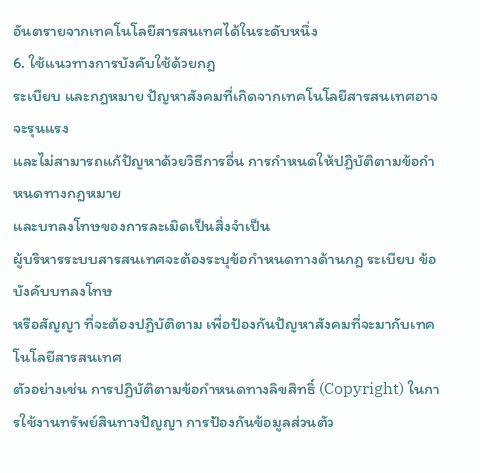อันตรายจากเทคโนโลยีสารสนเทศได้ในระดับหนึ่ง
6. ใช้แนวทางการบังคับใช้ด้วยกฎ
ระเบียบ และกฎหมาย ปัญหาสังคมที่เกิดจากเทคโนโลยีสารสนเทศอาจจะรุนแรง
และไม่สามารถแก้ปัญหาด้วยวิธีการอื่น การกำหนดให้ปฏิบัติตามข้อกำหนดทางกฎหมาย
และบทลงโทษของการละเมิดเป็นสิ่งจำเป็น
ผู้บริหารระบบสารสนเทศจะต้องระบุข้อกำหนดทางด้านกฎ ระเบียบ ข้อบังคับบทลงโทษ
หรือสัญญา ที่จะต้องปฏิบัติตาม เพื่อป้องกันปัญหาสังคมที่จะมากับเทคโนโลยีสารสนเทศ
ตัวอย่างเช่น การปฏิบัติตามข้อกำหนดทางลิขสิทธิ์ (Copyright) ในการใช้งานทรัพย์สินทางปัญญา การป้องกันข้อมูลส่วนตัว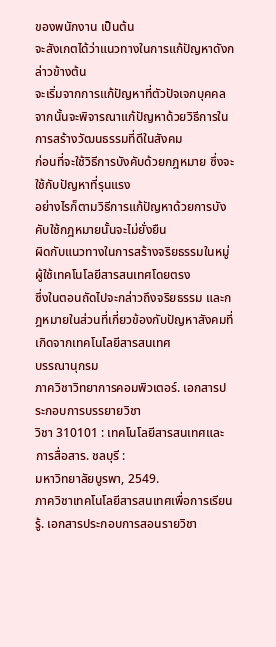ของพนักงาน เป็นต้น
จะสังเกตได้ว่าแนวทางในการแก้ปัญหาดังกล่าวข้างต้น
จะเริ่มจากการแก้ปัญหาที่ตัวปัจเจกบุคคล
จากนั้นจะพิจารณาแก้ปัญหาด้วยวิธีการในการสร้างวัฒนธรรมที่ดีในสังคม
ก่อนที่จะใช้วิธีการบังคับด้วยกฎหมาย ซึ่งจะใช้กับปัญหาที่รุนแรง
อย่างไรก็ตามวิธีการแก้ปัญหาด้วยการบังคับใช้กฎหมายนั้นจะไม่ยั่งยืน
ผิดกับแนวทางในการสร้างจริยธรรมในหมู่ผู้ใช้เทคโนโลยีสารสนเทศโดยตรง
ซึ่งในตอนถัดไปจะกล่าวถึงจริยธรรม และกฎหมายในส่วนที่เกี่ยวข้องกับปัญหาสังคมที่เกิดจากเทคโนโลยีสารสนเทศ
บรรณานุกรม
ภาควิชาวิทยาการคอมพิวเตอร์. เอกสารประกอบการบรรยายวิชา
วิชา 310101 : เทคโนโลยีสารสนเทศและการสื่อสาร. ชลบุรี :
มหาวิทยาลัยบูรพา, 2549.
ภาควิชาเทคโนโลยีสารสนเทศเพื่อการเรียนรู้. เอกสารประกอบการสอนรายวิชา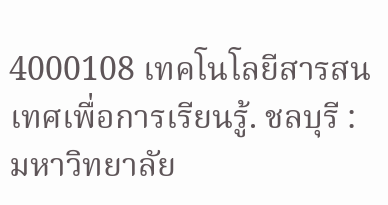4000108 เทคโนโลยีสารสนเทศเพื่อการเรียนรู้. ชลบุรี :
มหาวิทยาลัย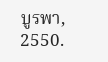บูรพา, 2550.